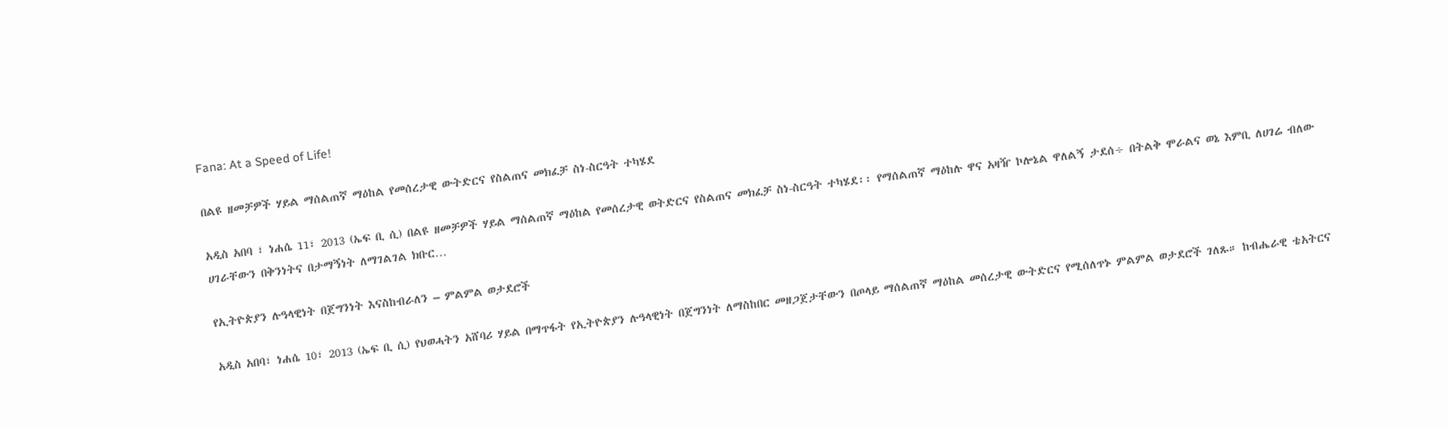Fana: At a Speed of Life!

በልዩ ዘመቻዎች ሃይል ማሰልጠኛ ማዕከል የመሰረታዊ ውትድርና የስልጠና መክፈቻ ስነ-ስርዓት ተካሄደ

አዲስ አበባ ፣ ነሐሴ 11፣ 2013 (ኤፍ ቢ ሲ) በልዩ ዘመቻዎች ሃይል ማሰልጠኛ ማዕከል የመሰረታዊ ወትድርና የስልጠና መክፈቻ ስነ-ስርዓት ተካሄደ፡፡ የማሰልጠኛ ማዕከሉ ዋና አዛዥ ኮሎኔል ዋለልኝ ታደሰ÷ በትልቅ ሞራልና ወኔ እምቢ ለሀገሬ ብለው ሀገራቸውን በቅንነትና በታማኝነት ለማገልገል ክቡር…

የኢትዮጵያን ሉዓላዊነት በጀግንነት እናስከብራለን – ምልምል ወታደሮች

አዲስ አበባ፣ ነሐሴ 10፣ 2013 (ኤፍ ቢ ሲ) የህወሓትን አሸባሪ ሃይል በማጥፋት የኢትዮጵያን ሉዓላዊነት በጀግንነት ለማስከበር መዘጋጀታቸውን በጦላይ ማሰልጠኛ ማዕከል መሰረታዊ ውትድርና የሚሰለጥኑ ምልምል ወታደሮች ገለጹ። ከብሔራዊ ቴአትርና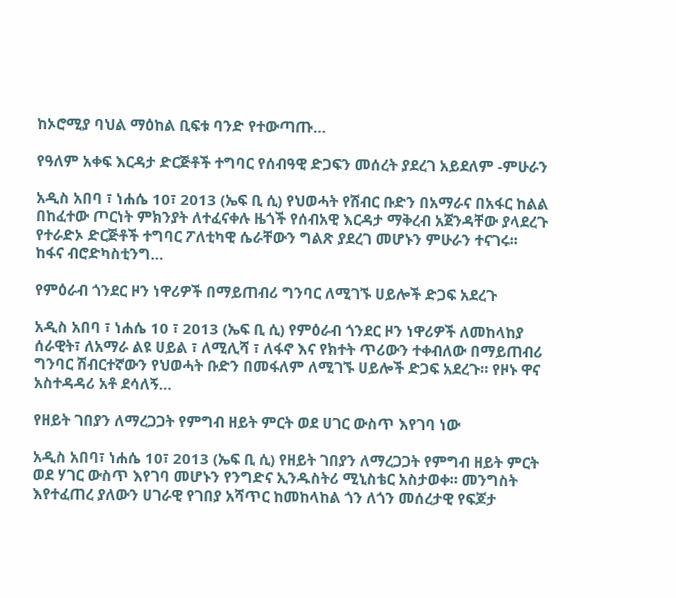ከኦሮሚያ ባህል ማዕከል ቢፍቱ ባንድ የተውጣጡ…

የዓለም አቀፍ እርዳታ ድርጅቶች ተግባር የሰብዓዊ ድጋፍን መሰረት ያደረገ አይደለም -ምሁራን

አዲስ አበባ ፣ ነሐሴ 10፣ 2013 (ኤፍ ቢ ሲ) የህወሓት የሽብር ቡድን በአማራና በአፋር ከልል በከፈተው ጦርነት ምክንያት ለተፈናቀሉ ዜጎች የሰብአዊ እርዳታ ማቅረብ አጀንዳቸው ያላደረጉ የተራድኦ ድርጅቶች ተግባር ፖለቲካዊ ሴራቸውን ግልጽ ያደረገ መሆኑን ምሁራን ተናገሩ፡፡ ከፋና ብሮድካስቲንግ…

የምዕራብ ጎንደር ዞን ነዋሪዎች በማይጠብሪ ግንባር ለሚገኙ ሀይሎች ድጋፍ አደረጉ

አዲስ አበባ ፣ ነሐሴ 10 ፣ 2013 (ኤፍ ቢ ሲ) የምዕራብ ጎንደር ዞን ነዋሪዎች ለመከላከያ ሰራዊት፣ ለአማራ ልዩ ሀይል ፣ ለሚሊሻ ፣ ለፋኖ እና የክተት ጥሪውን ተቀብለው በማይጠብሪ ግንባር ሽብርተኛውን የህወሓት ቡድን በመፋለም ለሚገኙ ሀይሎች ድጋፍ አደረጉ። የዞኑ ዋና አስተዳዳሪ አቶ ደሳለኝ…

የዘይት ገበያን ለማረጋጋት የምግብ ዘይት ምርት ወደ ሀገር ውስጥ እየገባ ነው

አዲስ አበባ፣ ነሐሴ 10፣ 2013 (ኤፍ ቢ ሲ) የዘይት ገበያን ለማረጋጋት የምግብ ዘይት ምርት ወደ ሃገር ውስጥ እየገባ መሆኑን የንግድና ኢንዱስትሪ ሚኒስቴር አስታወቀ። መንግስት እየተፈጠረ ያለውን ሀገራዊ የገበያ አሻጥር ከመከላከል ጎን ለጎን መሰረታዊ የፍጆታ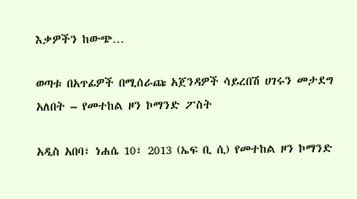እቃዎችን ከውጭ…

ወጣቱ በአጥፊዎች በሚሰራጩ አጀንዳዎች ሳይረበሽ ሀገሩን መታደግ አለበት – የመተከል ዞን ኮማንድ ፖስት

አዲስ አበባ፣ ነሐሴ 10፣ 2013 (ኤፍ ቢ ሲ) የመተከል ዞን ኮማንድ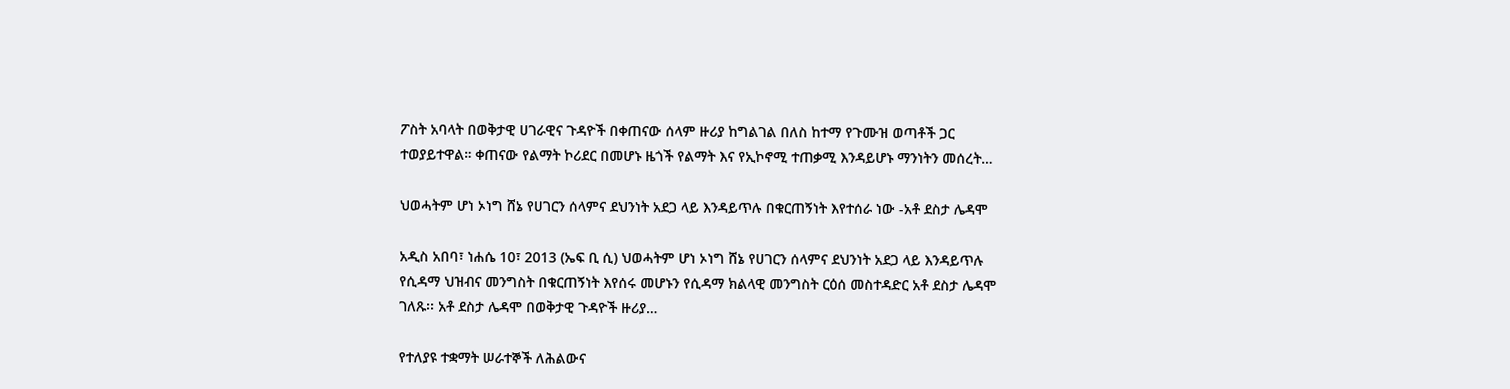ፖስት አባላት በወቅታዊ ሀገራዊና ጉዳዮች በቀጠናው ሰላም ዙሪያ ከግልገል በለስ ከተማ የጉሙዝ ወጣቶች ጋር ተወያይተዋል። ቀጠናው የልማት ኮሪደር በመሆኑ ዜጎች የልማት እና የኢኮኖሚ ተጠቃሚ እንዳይሆኑ ማንነትን መሰረት…

ህወሓትም ሆነ ኦነግ ሸኔ የሀገርን ሰላምና ደህንነት አደጋ ላይ እንዳይጥሉ በቁርጠኝነት እየተሰራ ነው -አቶ ደስታ ሌዳሞ

አዲስ አበባ፣ ነሐሴ 10፣ 2013 (ኤፍ ቢ ሲ) ህወሓትም ሆነ ኦነግ ሸኔ የሀገርን ሰላምና ደህንነት አደጋ ላይ እንዳይጥሉ የሲዳማ ህዝብና መንግስት በቁርጠኝነት እየሰሩ መሆኑን የሲዳማ ክልላዊ መንግስት ርዕሰ መስተዳድር አቶ ደስታ ሌዳሞ ገለጹ፡፡ አቶ ደስታ ሌዳሞ በወቅታዊ ጉዳዮች ዙሪያ…

የተለያዩ ተቋማት ሠራተኞች ለሕልውና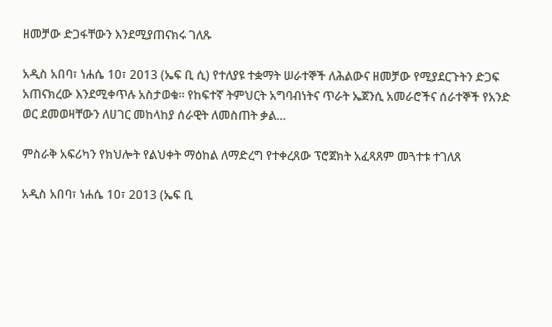ዘመቻው ድጋፋቸውን እንደሚያጠናክሩ ገለጹ

አዲስ አበባ፣ ነሐሴ 10፣ 2013 (ኤፍ ቢ ሲ) የተለያዩ ተቋማት ሠራተኞች ለሕልውና ዘመቻው የሚያደርጉትን ድጋፍ አጠናክረው እንደሚቀጥሉ አስታወቁ። የከፍተኛ ትምህርት አግባብነትና ጥራት ኤጀንሲ አመራሮችና ሰራተኞች የአንድ ወር ደመወዛቸውን ለሀገር መከላከያ ሰራዊት ለመስጠት ቃል…

ምስራቅ አፍሪካን የክህሎት የልህቀት ማዕከል ለማድረግ የተቀረጸው ፕሮጀክት አፈጻጸም መጓተቱ ተገለጸ

አዲስ አበባ፣ ነሐሴ 10፣ 2013 (ኤፍ ቢ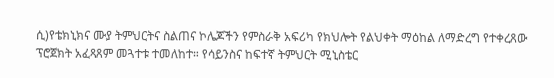ሲ)የቴክኒክና ሙያ ትምህርትና ስልጠና ኮሌጆችን የምስራቅ አፍሪካ የክህሎት የልህቀት ማዕከል ለማድረግ የተቀረጸው ፕሮጀክት አፈጻጸም መጓተቱ ተመለከተ። የሳይንስና ከፍተኛ ትምህርት ሚኒስቴር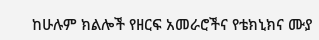ከሁሉም ክልሎች የዘርፍ አመራሮችና የቴክኒክና ሙያ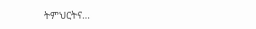ትምህርትና…